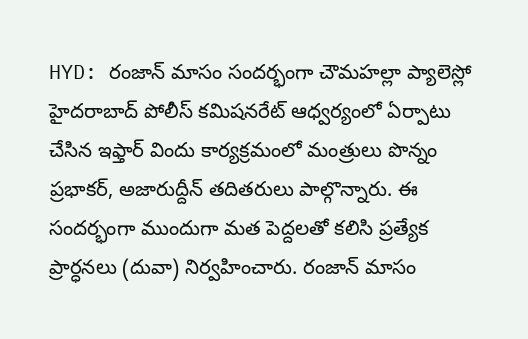HYD: రంజాన్ మాసం సందర్భంగా చౌమహల్లా ప్యాలెస్లో హైదరాబాద్ పోలీస్ కమిషనరేట్ ఆధ్వర్యంలో ఏర్పాటు చేసిన ఇఫ్తార్ విందు కార్యక్రమంలో మంత్రులు పొన్నం ప్రభాకర్, అజారుద్దీన్ తదితరులు పాల్గొన్నారు. ఈ సందర్భంగా ముందుగా మత పెద్దలతో కలిసి ప్రత్యేక ప్రార్ధనలు (దువా) నిర్వహించారు. రంజాన్ మాసం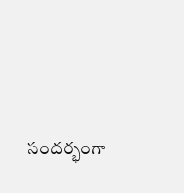సందర్భంగా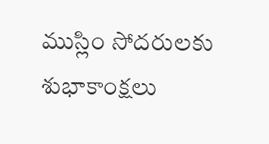ముస్లిం సోదరులకు శుభాకాంక్షలు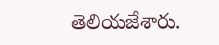తెలియజేశారు.